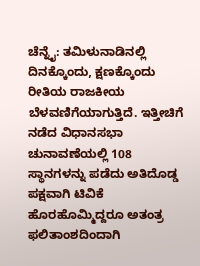ಚೆನ್ನೈ: ತಮಿಳುನಾಡಿನಲ್ಲಿ ದಿನಕ್ಕೊಂದು, ಕ್ಷಣಕ್ಕೊಂದು ರೀತಿಯ ರಾಜಕೀಯ ಬೆಳವಣಿಗೆಯಾಗುತ್ತಿದೆ. ಇತ್ತೀಚಿಗೆ ನಡೆದ ವಿಧಾನಸಭಾ ಚುನಾವಣೆಯಲ್ಲಿ 108 ಸ್ಥಾನಗಳನ್ನು ಪಡೆದು ಅತಿದೊಡ್ಡ ಪಕ್ಷವಾಗಿ ಟಿವಿಕೆ ಹೊರಹೊಮ್ಮಿದ್ದರೂ ಅತಂತ್ರ ಫಲಿತಾಂಶದಿಂದಾಗಿ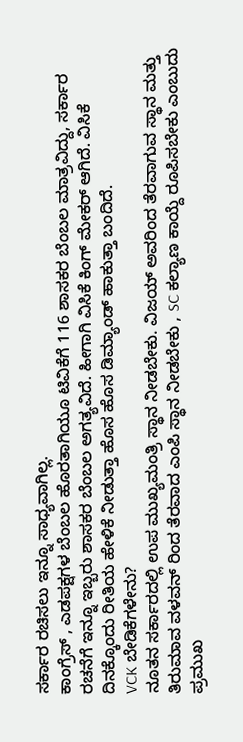ಸರ್ಕಾರ ರಚಿಸಲು ಇನ್ನೂ ಸಾಧ್ಯವಾಗಿಲ್ಲ.
ಕಾಂಗ್ರೆಸ್ , ಎಡಪಕ್ಷಗಳ ಬೆಂಬಲ ಹೊರತಾಗಿಯೂ ಟಿವಿಕೆಗೆ 116 ಶಾಸಕರ ಬೆಂಬಲ ಮಾತ್ರವಿದ್ದು, ಸರ್ಕಾರ ರಚನೆಗೆ ಇನ್ನೂ ಇಬ್ಬರು ಶಾಸಕರ ಬೆಂಬಲ ಅಗತ್ಯವಿದೆ. ಹೀಗಾಗಿ ವಿಸಿಕೆ ಕಿಂಗ್ ಮೇಕರ್ ಆಗಿದೆ. ವಿಸಿಕೆ ದಿನಕ್ಕೊಂದು ರೀತಿಯ ಹೇಳಿಕೆ ನೀಡುತ್ತಾ ಹೊಸ ಹೊಸ ಡಿಮ್ಯಾಂಡ್ ಹಾಕುತ್ತಾ ಬಂದಿದೆ.
VCK ಬೇಡಿಕೆಗಳೇನು?
ನೂತನ ಸರ್ಕಾರದಲ್ಲಿ ಉಪ ಮುಖ್ಯಮಂತ್ರಿ ಸ್ಥಾನ ನೀಡಬೇಕು. ವಿಜಯ್ ಅವರಿಂದ ತೆರವಾಗುವ ಸ್ಥಾನ ಮತ್ತು ತಿರುಮಾವ ವಳವನ್ ರಿಂದ ತೆರವಾದ ಎಂಪಿ ಸ್ಥಾನ ನೀಡಬೇಕು , SC ಕಲ್ಯಾಣ ಕಾಯ್ದೆ ರೂಪಿಸಬೇಕು ಎಂಬುದು ಪ್ರಮುಖ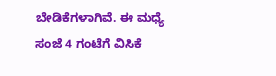ಬೇಡಿಕೆಗಳಾಗಿವೆ. ಈ ಮಧ್ಯೆ ಸಂಜೆ 4 ಗಂಟೆಗೆ ವಿಸಿಕೆ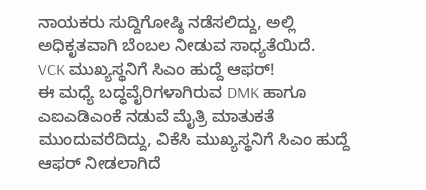ನಾಯಕರು ಸುದ್ದಿಗೋಷ್ಠಿ ನಡೆಸಲಿದ್ದು, ಅಲ್ಲಿ ಅಧಿಕೃತವಾಗಿ ಬೆಂಬಲ ನೀಡುವ ಸಾಧ್ಯತೆಯಿದೆ.
VCK ಮುಖ್ಯಸ್ಥನಿಗೆ ಸಿಎಂ ಹುದ್ದೆ ಆಫರ್!
ಈ ಮಧ್ಯೆ ಬದ್ಧವೈರಿಗಳಾಗಿರುವ DMK ಹಾಗೂ ಎಐಎಡಿಎಂಕೆ ನಡುವೆ ಮೈತ್ರಿ ಮಾತುಕತೆ ಮುಂದುವರೆದಿದ್ದು, ವಿಕೆಸಿ ಮುಖ್ಯಸ್ಥನಿಗೆ ಸಿಎಂ ಹುದ್ದೆ ಆಫರ್ ನೀಡಲಾಗಿದೆ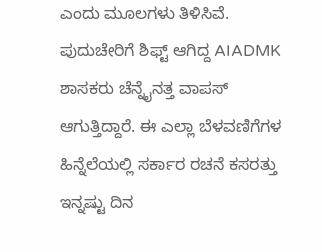ಎಂದು ಮೂಲಗಳು ತಿಳಿಸಿವೆ.
ಪುದುಚೇರಿಗೆ ಶಿಫ್ಟ್ ಆಗಿದ್ದ AIADMK ಶಾಸಕರು ಚೆನ್ನೈನತ್ತ ವಾಪಸ್ ಆಗುತ್ತಿದ್ದಾರೆ. ಈ ಎಲ್ಲಾ ಬೆಳವಣಿಗೆಗಳ ಹಿನ್ನೆಲೆಯಲ್ಲಿ ಸರ್ಕಾರ ರಚನೆ ಕಸರತ್ತು ಇನ್ನಷ್ಟು ದಿನ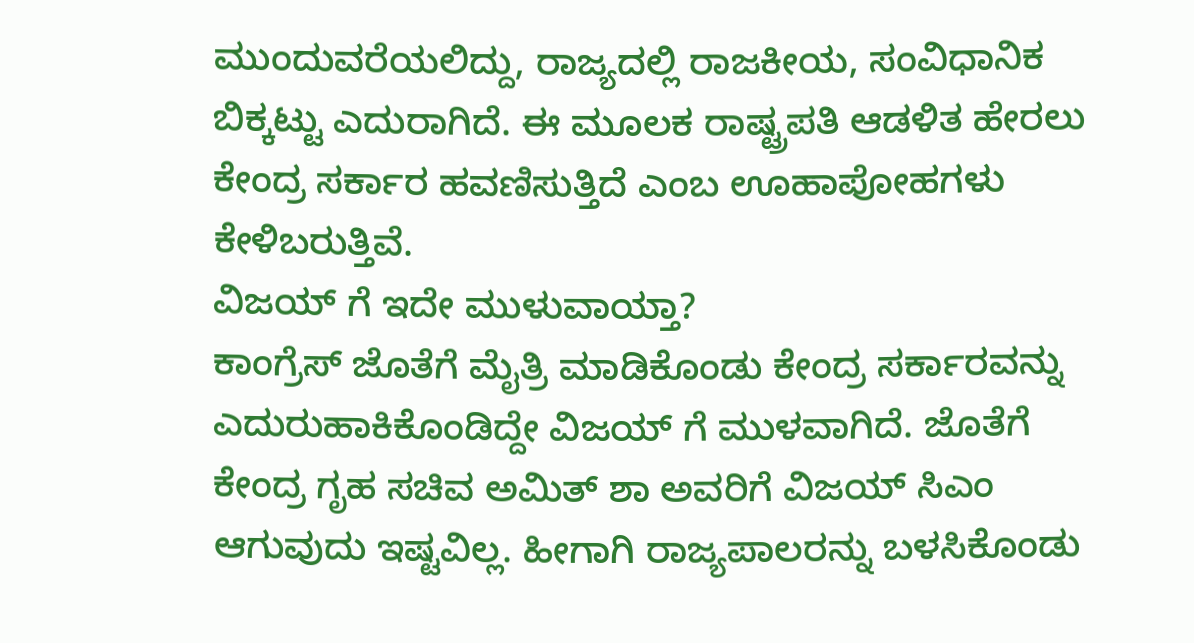ಮುಂದುವರೆಯಲಿದ್ದು, ರಾಜ್ಯದಲ್ಲಿ ರಾಜಕೀಯ, ಸಂವಿಧಾನಿಕ ಬಿಕ್ಕಟ್ಟು ಎದುರಾಗಿದೆ. ಈ ಮೂಲಕ ರಾಷ್ಟ್ರಪತಿ ಆಡಳಿತ ಹೇರಲು ಕೇಂದ್ರ ಸರ್ಕಾರ ಹವಣಿಸುತ್ತಿದೆ ಎಂಬ ಊಹಾಪೋಹಗಳು ಕೇಳಿಬರುತ್ತಿವೆ.
ವಿಜಯ್ ಗೆ ಇದೇ ಮುಳುವಾಯ್ತಾ?
ಕಾಂಗ್ರೆಸ್ ಜೊತೆಗೆ ಮೈತ್ರಿ ಮಾಡಿಕೊಂಡು ಕೇಂದ್ರ ಸರ್ಕಾರವನ್ನು ಎದುರುಹಾಕಿಕೊಂಡಿದ್ದೇ ವಿಜಯ್ ಗೆ ಮುಳವಾಗಿದೆ. ಜೊತೆಗೆ ಕೇಂದ್ರ ಗೃಹ ಸಚಿವ ಅಮಿತ್ ಶಾ ಅವರಿಗೆ ವಿಜಯ್ ಸಿಎಂ ಆಗುವುದು ಇಷ್ಟವಿಲ್ಲ. ಹೀಗಾಗಿ ರಾಜ್ಯಪಾಲರನ್ನು ಬಳಸಿಕೊಂಡು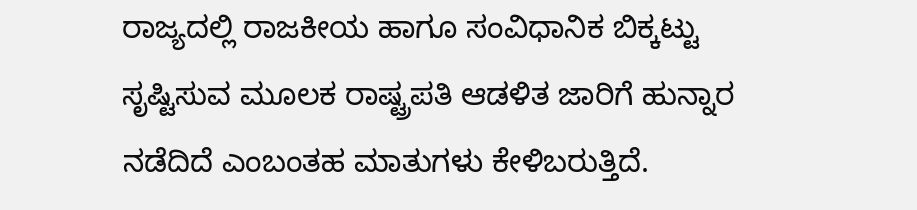ರಾಜ್ಯದಲ್ಲಿ ರಾಜಕೀಯ ಹಾಗೂ ಸಂವಿಧಾನಿಕ ಬಿಕ್ಕಟ್ಟು ಸೃಷ್ಟಿಸುವ ಮೂಲಕ ರಾಷ್ಟ್ರಪತಿ ಆಡಳಿತ ಜಾರಿಗೆ ಹುನ್ನಾರ ನಡೆದಿದೆ ಎಂಬಂತಹ ಮಾತುಗಳು ಕೇಳಿಬರುತ್ತಿದೆ.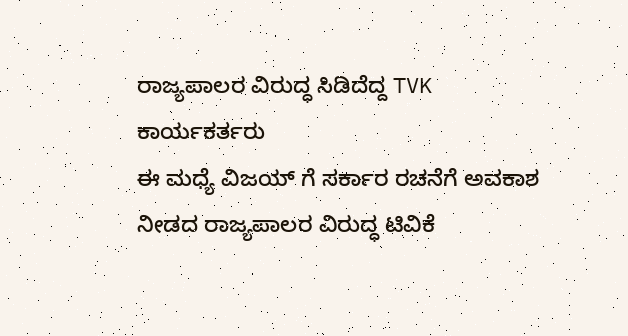ರಾಜ್ಯಪಾಲರ ವಿರುದ್ಧ ಸಿಡಿದೆದ್ದ TVK ಕಾರ್ಯಕರ್ತರು
ಈ ಮಧ್ಯೆ ವಿಜಯ್ ಗೆ ಸರ್ಕಾರ ರಚನೆಗೆ ಅವಕಾಶ ನೀಡದ ರಾಜ್ಯಪಾಲರ ವಿರುದ್ಧ ಟಿವಿಕೆ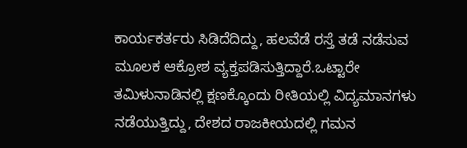ಕಾರ್ಯಕರ್ತರು ಸಿಡಿದೆದಿದ್ದು, ಹಲವೆಡೆ ರಸ್ತೆ ತಡೆ ನಡೆಸುವ ಮೂಲಕ ಆಕ್ರೋಶ ವ್ಯಕ್ತಪಡಿಸುತ್ತಿದ್ದಾರೆ.ಒಟ್ಟಾರೇ ತಮಿಳುನಾಡಿನಲ್ಲಿ ಕ್ಷಣಕ್ಕೊಂದು ರೀತಿಯಲ್ಲಿ ವಿದ್ಯಮಾನಗಳು ನಡೆಯುತ್ತಿದ್ದು, ದೇಶದ ರಾಜಕೀಯದಲ್ಲಿ ಗಮನ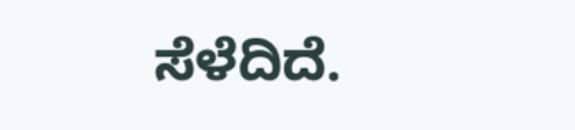ಸೆಳೆದಿದೆ.